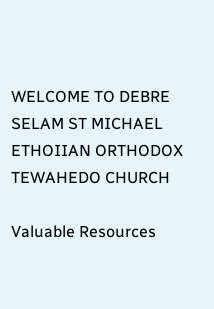WELCOME TO DEBRE SELAM ST MICHAEL ETHOIIAN ORTHODOX TEWAHEDO CHURCH

Valuable Resources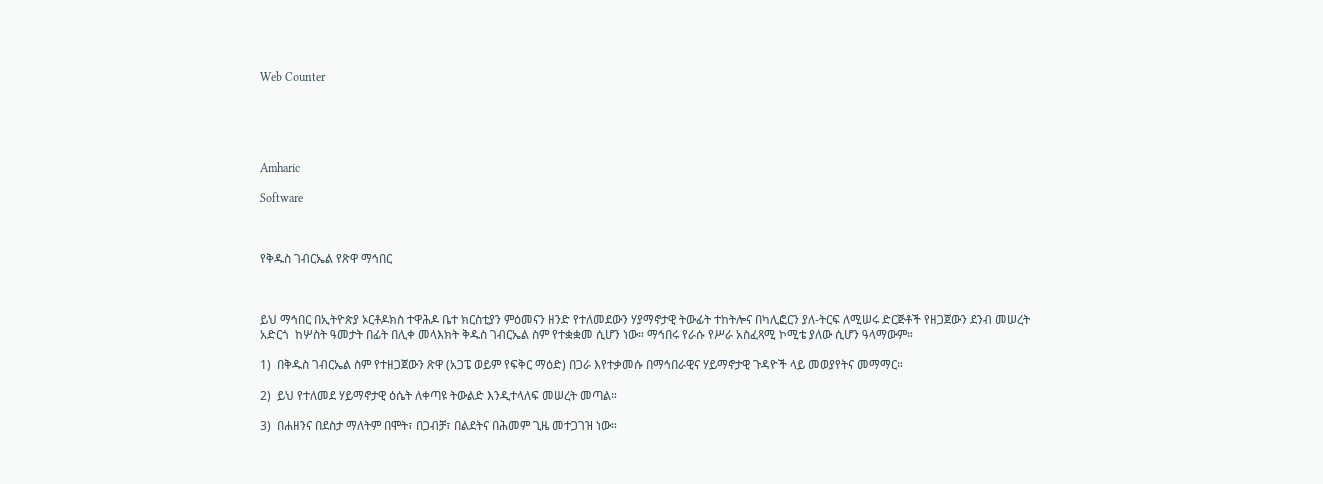Web Counter





Amharic

Software



የቅዱስ ገብርኤል የጽዋ ማኅበር



ይህ ማኅበር በኢትዮጵያ ኦርቶዶክስ ተዋሕዶ ቤተ ክርስቲያን ምዕመናን ዘንድ የተለመደውን ሃያማኖታዊ ትውፊት ተከትሎና በካሊፎርን ያለ-ትርፍ ለሚሠሩ ድርጅቶች የዘጋጀውን ደንብ መሠረት አድርጎ  ከሦስት ዓመታት በፊት በሊቀ መላእክት ቅዱስ ገብርኤል ስም የተቋቋመ ሲሆን ነው። ማኅበሩ የራሱ የሥራ አስፈጻሚ ኮሚቴ ያለው ሲሆን ዓላማውም።

1)  በቅዱስ ገብርኤል ስም የተዘጋጀውን ጽዋ (አጋፔ ወይም የፍቅር ማዕድ) በጋራ እየተቃመሱ በማኅበራዊና ሃይማኖታዊ ጉዳዮች ላይ መወያየትና መማማር።

2)  ይህ የተለመደ ሃይማኖታዊ ዕሴት ለቀጣዩ ትውልድ እንዲተላለፍ መሠረት መጣል።

3)  በሐዘንና በደስታ ማለትም በሞት፣ በጋብቻ፣ በልደትና በሕመም ጊዜ መተጋገዝ ነው።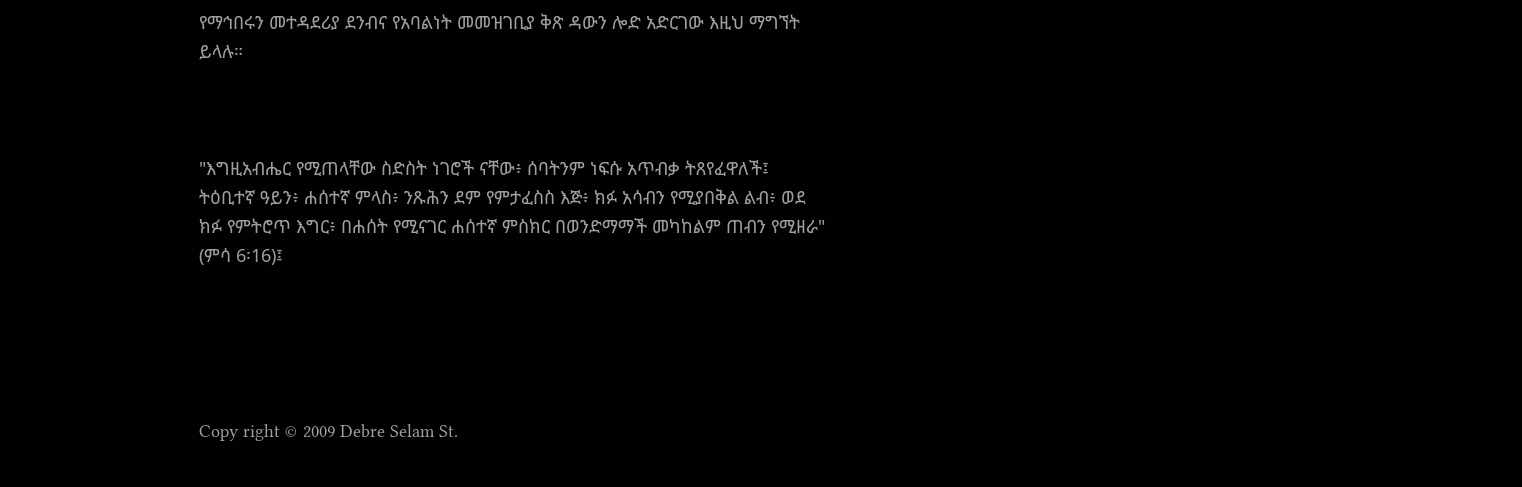የማኅበሩን መተዳደሪያ ደንብና የአባልነት መመዝገቢያ ቅጽ ዳውን ሎድ አድርገው እዚህ ማግኘት ይላሉ።



"እግዚአብሔር የሚጠላቸው ስድስት ነገሮች ናቸው፥ ሰባትንም ነፍሱ አጥብቃ ትጸየፈዋለች፤ ትዕቢተኛ ዓይን፥ ሐሰተኛ ምላስ፥ ንጹሕን ደም የምታፈስስ እጅ፥ ክፉ አሳብን የሚያበቅል ልብ፥ ወደ ክፉ የምትሮጥ እግር፥ በሐሰት የሚናገር ሐሰተኛ ምስክር በወንድማማች መካከልም ጠብን የሚዘራ" (ምሳ 6፡16)፤





Copy right © 2009 Debre Selam St.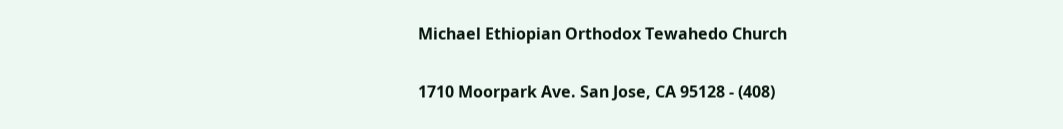Michael Ethiopian Orthodox Tewahedo Church

1710 Moorpark Ave. San Jose, CA 95128 - (408)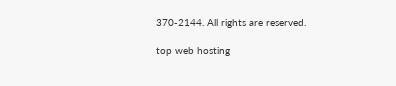370-2144. All rights are reserved.

top web hosting